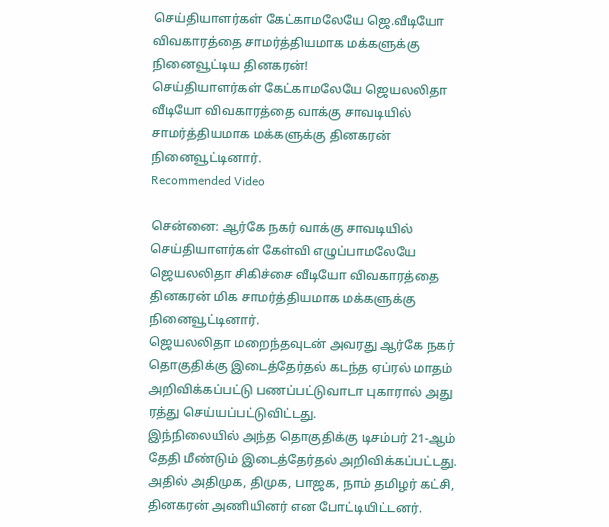செய்தியாளர்கள் கேட்காமலேயே ஜெ.வீடியோ விவகாரத்தை சாமர்த்தியமாக மக்களுக்கு நினைவூட்டிய தினகரன்!
செய்தியாளர்கள் கேட்காமலேயே ஜெயலலிதா வீடியோ விவகாரத்தை வாக்கு சாவடியில் சாமர்த்தியமாக மக்களுக்கு தினகரன் நினைவூட்டினார்.
Recommended Video

சென்னை: ஆர்கே நகர் வாக்கு சாவடியில் செய்தியாளர்கள் கேள்வி எழுப்பாமலேயே ஜெயலலிதா சிகிச்சை வீடியோ விவகாரத்தை தினகரன் மிக சாமர்த்தியமாக மக்களுக்கு நினைவூட்டினார்.
ஜெயலலிதா மறைந்தவுடன் அவரது ஆர்கே நகர் தொகுதிக்கு இடைத்தேர்தல் கடந்த ஏப்ரல் மாதம் அறிவிக்கப்பட்டு பணப்பட்டுவாடா புகாரால் அது ரத்து செய்யப்பட்டுவிட்டது.
இந்நிலையில் அந்த தொகுதிக்கு டிசம்பர் 21-ஆம் தேதி மீண்டும் இடைத்தேர்தல் அறிவிக்கப்பட்டது. அதில் அதிமுக, திமுக, பாஜக, நாம் தமிழர் கட்சி, தினகரன் அணியினர் என போட்டியிட்டனர்.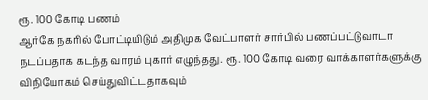ரூ. 100 கோடி பணம்
ஆர்கே நகரில் போட்டியிடும் அதிமுக வேட்பாளர் சார்பில் பணப்பட்டுவாடா நடப்பதாக கடந்த வாரம் புகார் எழுந்தது. ரூ. 100 கோடி வரை வாக்காளர்களுக்கு விநியோகம் செய்துவிட்டதாகவும்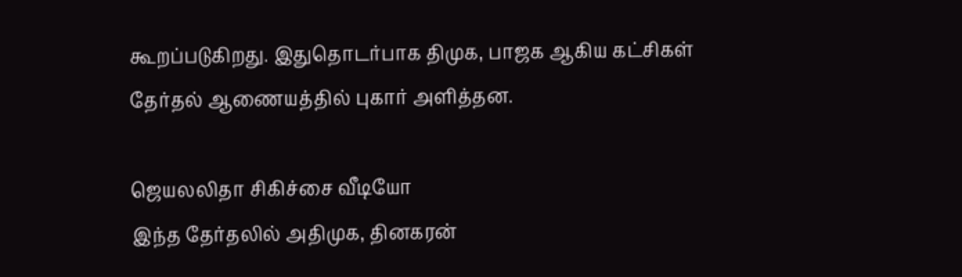கூறப்படுகிறது. இதுதொடர்பாக திமுக, பாஜக ஆகிய கட்சிகள் தேர்தல் ஆணையத்தில் புகார் அளித்தன.

ஜெயலலிதா சிகிச்சை வீடியோ
இந்த தேர்தலில் அதிமுக, தினகரன்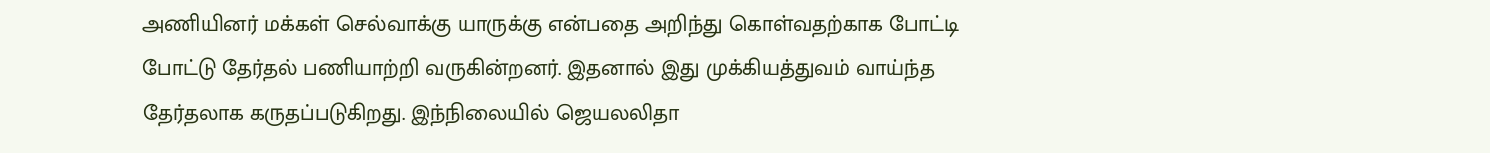அணியினர் மக்கள் செல்வாக்கு யாருக்கு என்பதை அறிந்து கொள்வதற்காக போட்டி போட்டு தேர்தல் பணியாற்றி வருகின்றனர். இதனால் இது முக்கியத்துவம் வாய்ந்த தேர்தலாக கருதப்படுகிறது. இந்நிலையில் ஜெயலலிதா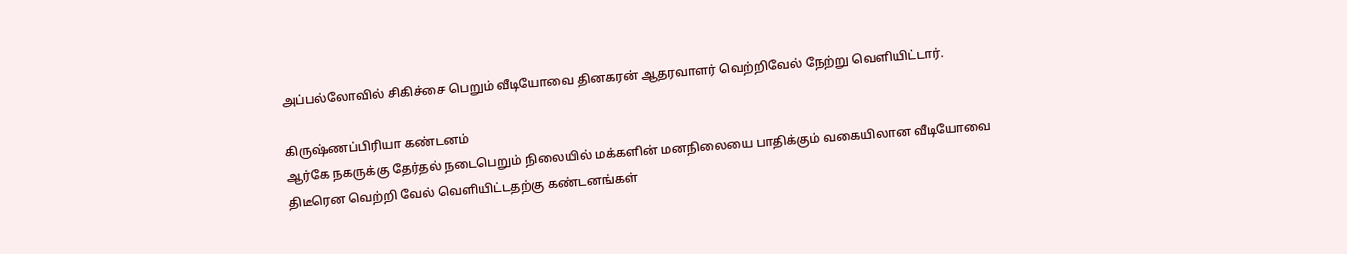அப்பல்லோவில் சிகிச்சை பெறும் வீடியோவை தினகரன் ஆதரவாளர் வெற்றிவேல் நேற்று வெளியிட்டார்.

கிருஷ்ணப்பிரியா கண்டனம்
ஆர்கே நகருக்கு தேர்தல் நடைபெறும் நிலையில் மக்களின் மனநிலையை பாதிக்கும் வகையிலான வீடியோவை திடீரென வெற்றி வேல் வெளியிட்டதற்கு கண்டனங்கள்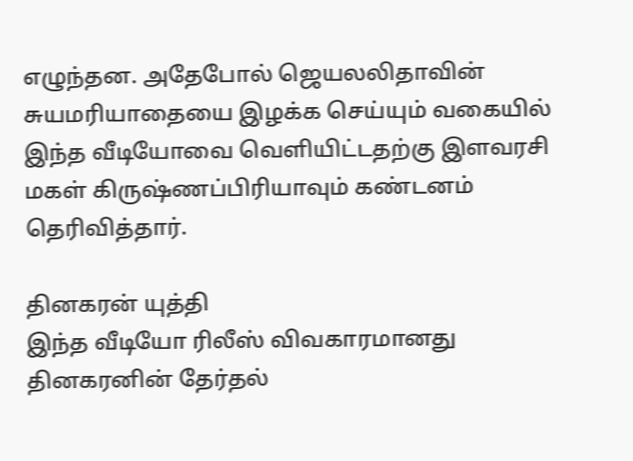எழுந்தன. அதேபோல் ஜெயலலிதாவின் சுயமரியாதையை இழக்க செய்யும் வகையில் இந்த வீடியோவை வெளியிட்டதற்கு இளவரசி மகள் கிருஷ்ணப்பிரியாவும் கண்டனம் தெரிவித்தார்.

தினகரன் யுத்தி
இந்த வீடியோ ரிலீஸ் விவகாரமானது தினகரனின் தேர்தல்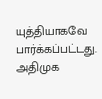யுத்தியாகவே பார்க்கப்பட்டது. அதிமுக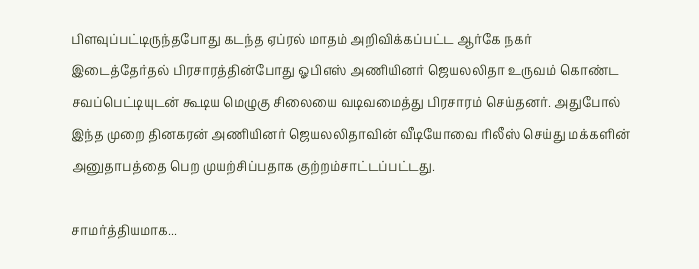பிளவுப்பட்டிருந்தபோது கடந்த ஏப்ரல் மாதம் அறிவிக்கப்பட்ட ஆர்கே நகர் இடைத்தேர்தல் பிரசாரத்தின்போது ஓபிஎஸ் அணியினர் ஜெயலலிதா உருவம் கொண்ட சவப்பெட்டியுடன் கூடிய மெழுகு சிலையை வடிவமைத்து பிரசாரம் செய்தனர். அதுபோல் இந்த முறை தினகரன் அணியினர் ஜெயலலிதாவின் வீடியோவை ரிலீஸ் செய்து மக்களின் அனுதாபத்தை பெற முயற்சிப்பதாக குற்றம்சாட்டப்பட்டது.

சாமர்த்தியமாக...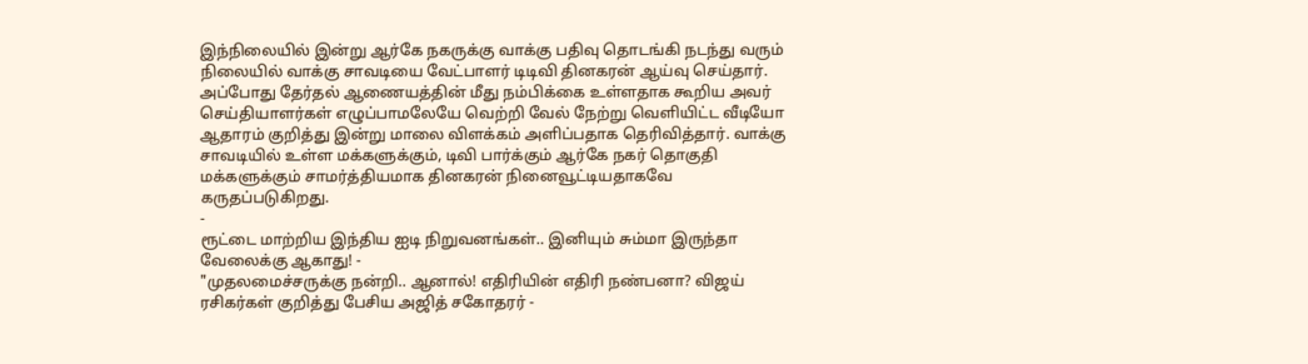இந்நிலையில் இன்று ஆர்கே நகருக்கு வாக்கு பதிவு தொடங்கி நடந்து வரும் நிலையில் வாக்கு சாவடியை வேட்பாளர் டிடிவி தினகரன் ஆய்வு செய்தார். அப்போது தேர்தல் ஆணையத்தின் மீது நம்பிக்கை உள்ளதாக கூறிய அவர் செய்தியாளர்கள் எழுப்பாமலேயே வெற்றி வேல் நேற்று வெளியிட்ட வீடியோ ஆதாரம் குறித்து இன்று மாலை விளக்கம் அளிப்பதாக தெரிவித்தார். வாக்கு சாவடியில் உள்ள மக்களுக்கும், டிவி பார்க்கும் ஆர்கே நகர் தொகுதி மக்களுக்கும் சாமர்த்தியமாக தினகரன் நினைவூட்டியதாகவே கருதப்படுகிறது.
-
ரூட்டை மாற்றிய இந்திய ஐடி நிறுவனங்கள்.. இனியும் சும்மா இருந்தா வேலைக்கு ஆகாது! -
"முதலமைச்சருக்கு நன்றி.. ஆனால்! எதிரியின் எதிரி நண்பனா? விஜய் ரசிகர்கள் குறித்து பேசிய அஜித் சகோதரர் -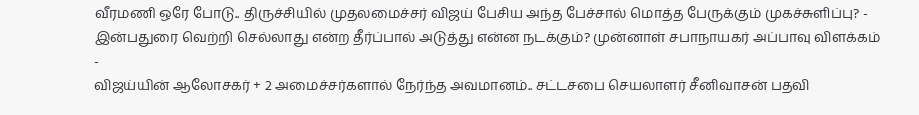வீரமணி ஒரே போடு.. திருச்சியில் முதலமைச்சர் விஜய் பேசிய அந்த பேச்சால் மொத்த பேருக்கும் முகச்சுளிப்பு? -
இன்பதுரை வெற்றி செல்லாது என்ற தீர்ப்பால் அடுத்து என்ன நடக்கும்? முன்னாள் சபாநாயகர் அப்பாவு விளக்கம் -
விஜய்யின் ஆலோசகர் + 2 அமைச்சர்களால் நேர்ந்த அவமானம்.. சட்டசபை செயலாளர் சீனிவாசன் பதவி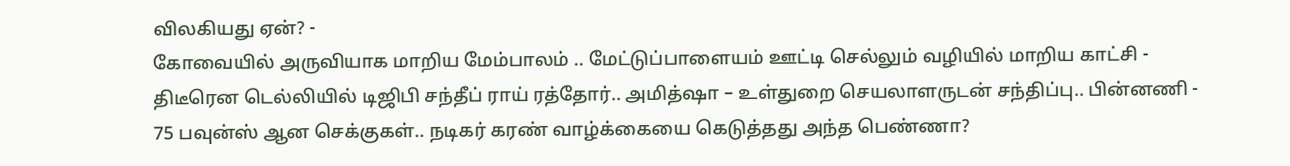விலகியது ஏன்? -
கோவையில் அருவியாக மாறிய மேம்பாலம் .. மேட்டுப்பாளையம் ஊட்டி செல்லும் வழியில் மாறிய காட்சி -
திடீரென டெல்லியில் டிஜிபி சந்தீப் ராய் ரத்தோர்.. அமித்ஷா – உள்துறை செயலாளருடன் சந்திப்பு.. பின்னணி -
75 பவுன்ஸ் ஆன செக்குகள்.. நடிகர் கரண் வாழ்க்கையை கெடுத்தது அந்த பெண்ணா?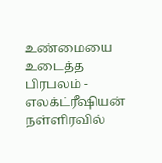உண்மையை உடைத்த பிரபலம் -
எலக்ட்ரீஷியன் நள்ளிரவில்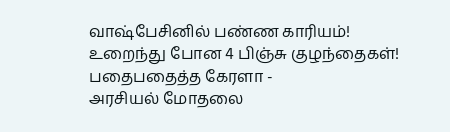வாஷ்பேசினில் பண்ண காரியம்! உறைந்து போன 4 பிஞ்சு குழந்தைகள்! பதைபதைத்த கேரளா -
அரசியல் மோதலை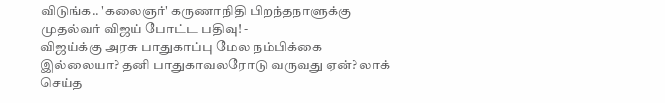விடுங்க.. 'கலைஞர்' கருணாநிதி பிறந்தநாளுக்கு முதல்வர் விஜய் போட்ட பதிவு! -
விஜய்க்கு அரசு பாதுகாப்பு மேல நம்பிக்கை இல்லையா? தனி பாதுகாவலரோடு வருவது ஏன்? லாக் செய்த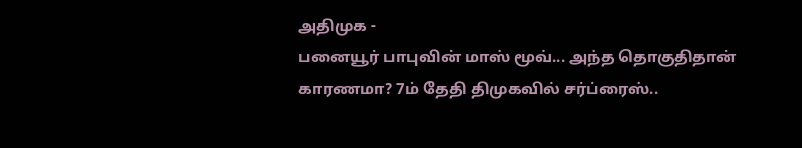அதிமுக -
பனையூர் பாபுவின் மாஸ் மூவ்... அந்த தொகுதிதான் காரணமா? 7ம் தேதி திமுகவில் சர்ப்ரைஸ்..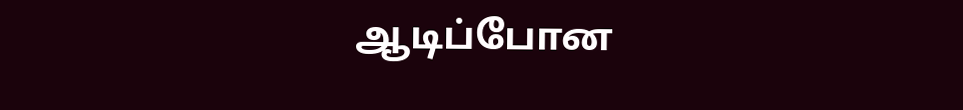ஆடிப்போன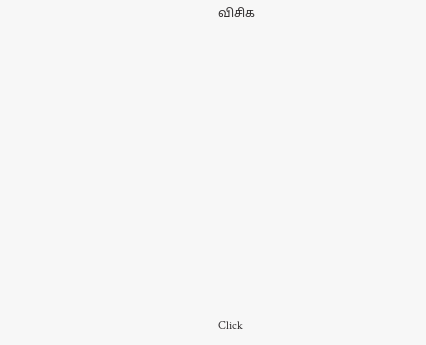விசிக












Click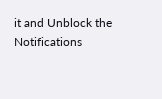it and Unblock the Notifications